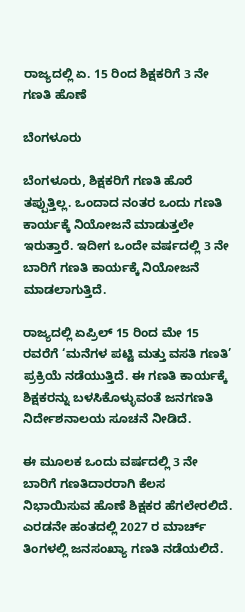ರಾಜ್ಯದಲ್ಲಿ ಏ. 15 ರಿಂದ ಶಿಕ್ಷಕರಿಗೆ 3 ನೇ ಗಣತಿ ಹೊಣೆ

ಬೆಂಗಳೂರು

ಬೆಂಗಳೂರು, ಶಿಕ್ಷಕರಿಗೆ ಗಣತಿ ಹೊರೆ ತಪ್ಪುತ್ತಿಲ್ಲ. ಒಂದಾದ ನಂತರ ಒಂದು ಗಣತಿ ಕಾರ್ಯಕ್ಕೆ ನಿಯೋಜನೆ ಮಾಡುತ್ತಲೇ ಇರುತ್ತಾರೆ. ಇದೀಗ ಒಂದೇ ವರ್ಷದಲ್ಲಿ 3 ನೇ ಬಾರಿಗೆ ಗಣತಿ ಕಾರ್ಯಕ್ಕೆ ನಿಯೋಜನೆ ಮಾಡಲಾಗುತ್ತಿದೆ.

ರಾಜ್ಯದಲ್ಲಿ ಏಪ್ರಿಲ್ 15 ರಿಂದ ಮೇ 15 ರವರೆಗೆ ‘ಮನೆಗಳ ಪಟ್ಟಿ ಮತ್ತು ವಸತಿ ಗಣತಿ’ ಪ್ರಕ್ರಿಯೆ ನಡೆಯುತ್ತಿದೆ. ಈ ಗಣತಿ ಕಾರ್ಯಕ್ಕೆ ಶಿಕ್ಷಕರನ್ನು ಬಳಸಿಕೊಳ್ಳುವಂತೆ ಜನಗಣತಿ ನಿರ್ದೇಶನಾಲಯ ಸೂಚನೆ ನೀಡಿದೆ.

ಈ ಮೂಲಕ ಒಂದು ವರ್ಷದಲ್ಲಿ 3 ನೇ ಬಾರಿಗೆ ಗಣತಿದಾರರಾಗಿ ಕೆಲಸ ನಿಭಾಯಿಸುವ ಹೊಣೆ ಶಿಕ್ಷಕರ ಹೆಗಲೇರಲಿದೆ. ಎರಡನೇ ಹಂತದಲ್ಲಿ 2027 ರ ಮಾರ್ಚ್ ತಿಂಗಳಲ್ಲಿ ಜನಸಂಖ್ಯಾ ಗಣತಿ ನಡೆಯಲಿದೆ.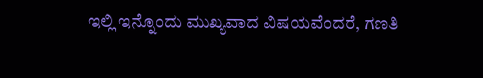ಇಲ್ಲಿ ಇನ್ನೊಂದು ಮುಖ್ಯವಾದ ವಿಷಯವೆಂದರೆ, ಗಣತಿ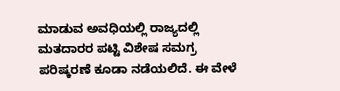ಮಾಡುವ ಅವಧಿಯಲ್ಲಿ ರಾಜ್ಯದಲ್ಲಿ ಮತದಾರರ ಪಟ್ಟಿ ವಿಶೇಷ ಸಮಗ್ರ ಪರಿಷ್ಕರಣೆ ಕೂಡಾ ನಡೆಯಲಿದೆ. ಈ ವೇಳೆ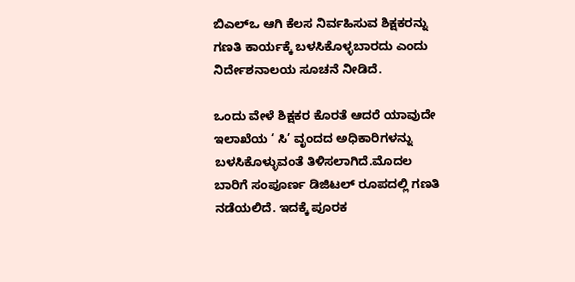ಬಿಎಲ್‌ಒ ಆಗಿ ಕೆಲಸ ನಿರ್ವಹಿಸುವ ಶಿಕ್ಷಕರನ್ನು ಗಣತಿ ಕಾರ್ಯಕ್ಕೆ ಬಳಸಿಕೊಳ್ಳಬಾರದು ಎಂದು ನಿರ್ದೇಶನಾಲಯ ಸೂಚನೆ ನೀಡಿದೆ.

ಒಂದು ವೇಳೆ ಶಿಕ್ಷಕರ ಕೊರತೆ ಆದರೆ ಯಾವುದೇ ಇಲಾಖೆಯ ‘ ಸಿ’ ವೃಂದದ ಅಧಿಕಾರಿಗಳನ್ನು ಬಳಸಿಕೊಳ್ಳುವಂತೆ ತಿಳಿಸಲಾಗಿದೆ.ಮೊದಲ ಬಾರಿಗೆ ಸಂಪೂರ್ಣ ಡಿಜಿಟಲ್ ರೂಪದಲ್ಲಿ ಗಣತಿ ನಡೆಯಲಿದೆ. ಇದಕ್ಕೆ ಪೂರಕ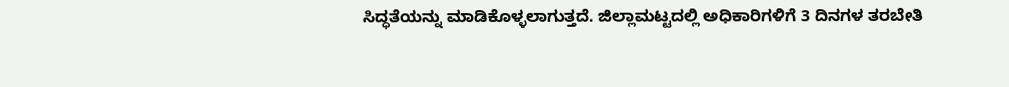ಸಿದ್ಧತೆಯನ್ನು ಮಾಡಿಕೊಳ್ಳಲಾಗುತ್ತದೆ. ಜಿಲ್ಲಾಮಟ್ಟದಲ್ಲಿ ಅಧಿಕಾರಿಗಳಿಗೆ 3 ದಿನಗಳ ತರಬೇತಿ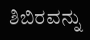ಶಿಬಿರವನ್ನು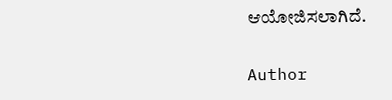ಆಯೋಜಿಸಲಾಗಿದೆ.

Author